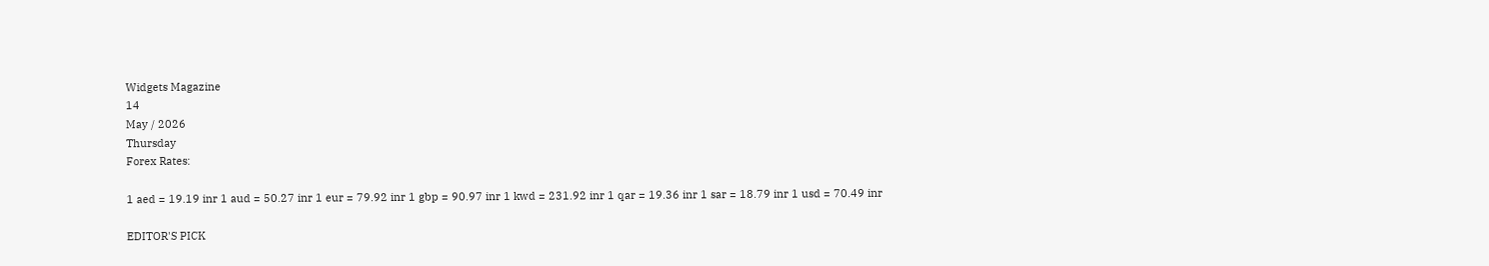Widgets Magazine
14
May / 2026
Thursday
Forex Rates:

1 aed = 19.19 inr 1 aud = 50.27 inr 1 eur = 79.92 inr 1 gbp = 90.97 inr 1 kwd = 231.92 inr 1 qar = 19.36 inr 1 sar = 18.79 inr 1 usd = 70.49 inr

EDITOR'S PICK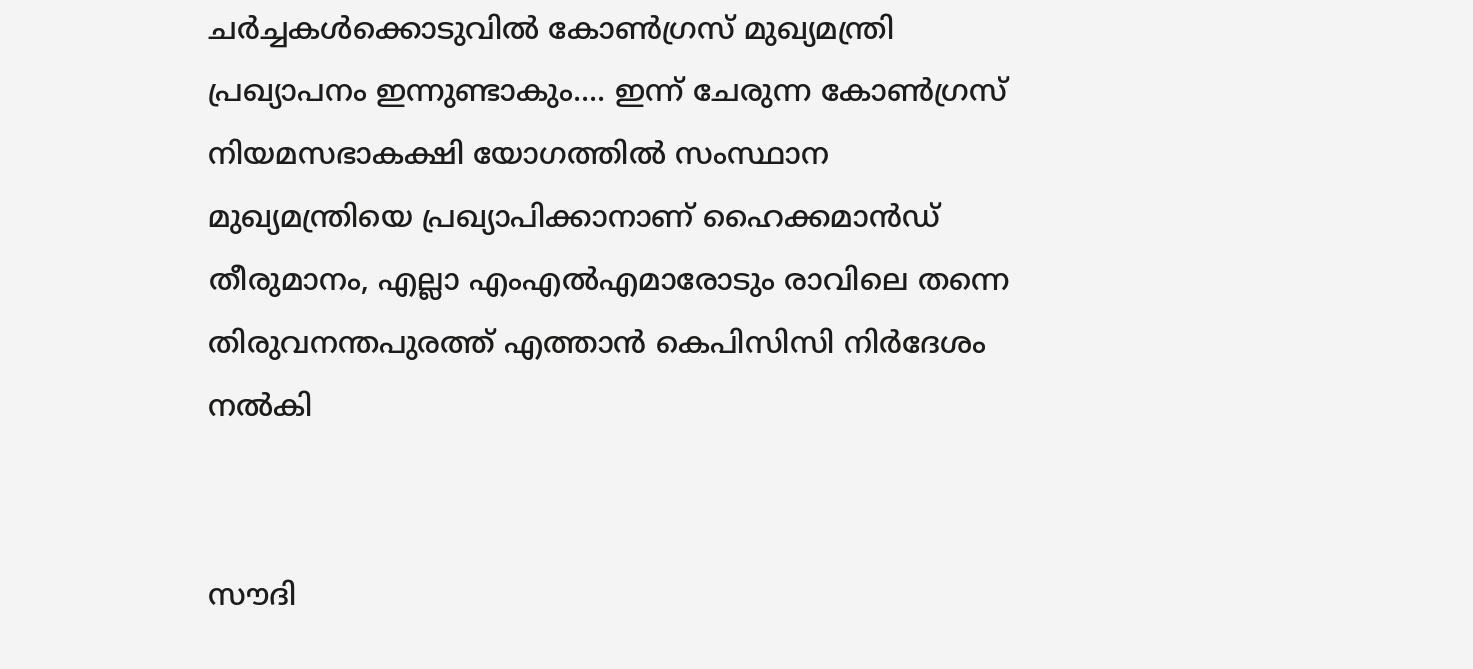ചർച്ചകൾക്കൊടുവിൽ കോൺഗ്രസ് മുഖ്യമന്ത്രി പ്രഖ്യാപനം ഇന്നുണ്ടാകും.... ഇന്ന് ചേരുന്ന കോൺഗ്രസ് നിയമസഭാകക്ഷി യോഗത്തിൽ സംസ്ഥാന മുഖ്യമന്ത്രിയെ പ്രഖ്യാപിക്കാനാണ് ഹൈക്കമാൻഡ് തീരുമാനം, എല്ലാ എംഎൽ‌എമാരോടും രാവിലെ തന്നെ തിരുവനന്തപുരത്ത് എത്താൻ കെപിസിസി നിർദേശം നൽകി


സൗദി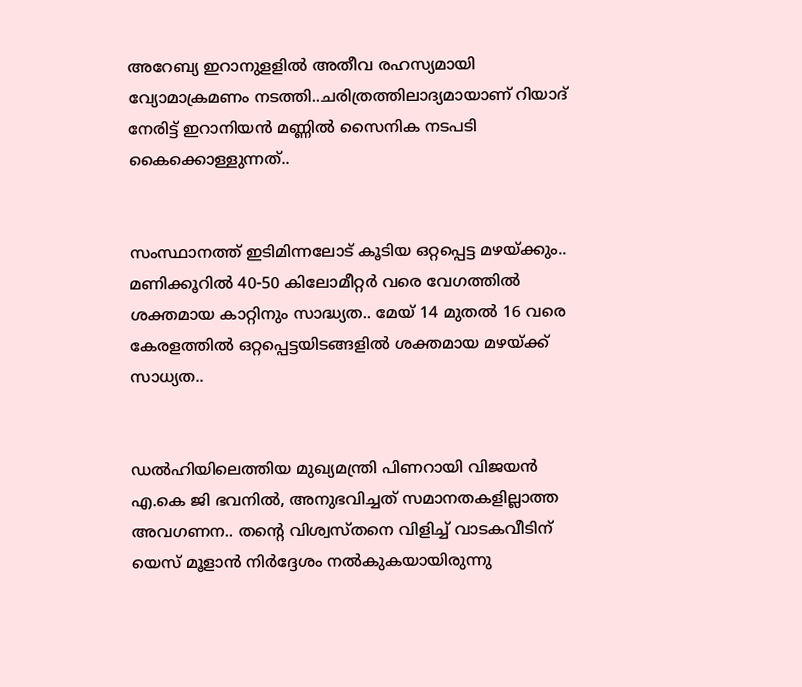അറേബ്യ ഇറാനുളളിൽ അതീവ രഹസ്യമായി വ്യോമാക്രമണം നടത്തി..ചരിത്രത്തിലാദ്യമായാണ് റിയാദ് നേരിട്ട് ഇറാനിയൻ മണ്ണിൽ സൈനിക നടപടി കൈക്കൊള്ളുന്നത്..


സംസ്ഥാനത്ത് ഇടിമിന്നലോട് കൂടിയ ഒറ്റപ്പെട്ട മഴയ്ക്കും.. മണിക്കൂറിൽ 40-50 കിലോമീറ്റർ വരെ വേഗത്തിൽ ശക്തമായ കാറ്റിനും സാദ്ധ്യത.. മേയ് 14 മുതൽ 16 വരെ കേരളത്തിൽ ഒറ്റപ്പെട്ടയിടങ്ങളിൽ ശക്തമായ മഴയ്ക്ക് സാധ്യത..


ഡൽഹിയിലെത്തിയ മുഖ്യമന്ത്രി പിണറായി വിജയൻ എ.കെ ജി ഭവനിൽ, അനുഭവിച്ചത് സമാനതകളില്ലാത്ത അവഗണന.. തന്റെ വിശ്വസ്തനെ വിളിച്ച് വാടകവീടിന് യെസ് മൂളാൻ നിർദ്ദേശം നൽകുകയായിരുന്നു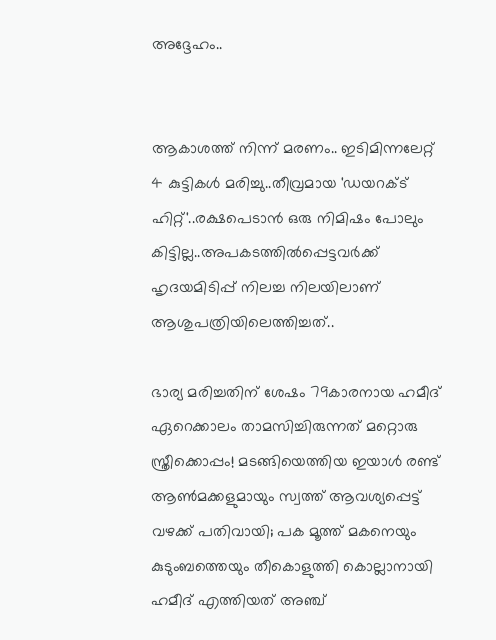അദ്ദേഹം..


ആകാശത്ത് നിന്ന് മരണം.. ഇടിമിന്നലേറ്റ് 4 കുട്ടികൾ മരിച്ചു..തീവ്രമായ 'ഡയറക്ട് ഹിറ്റ്'..രക്ഷപെടാൻ ഒരു നിമിഷം പോലും കിട്ടില്ല..അപകടത്തില്‍പ്പെട്ടവര്‍ക്ക് ഹൃദയമിടിപ്പ് നിലച്ച നിലയിലാണ് ആശുപത്രിയിലെത്തിച്ചത്..

ഭാര്യ മരിച്ചതിന് ശേഷം 79കാരനായ ഹമീദ് ഏറെക്കാലം താമസിച്ചിരുന്നത് മറ്റൊരു സ്ത്രീക്കൊപ്പം! മടങ്ങിയെത്തിയ ഇയാൾ രണ്ട് ആണ്‍മക്കളുമായും സ്വത്ത് ആവശ്യപ്പെട്ട് വഴക്ക് പതിവായി; പക മൂത്ത് മകനെയും കുടുംബത്തെയും തീകൊളുത്തി കൊല്ലാനായി ഹമീദ് എത്തിയത് അഞ്ച്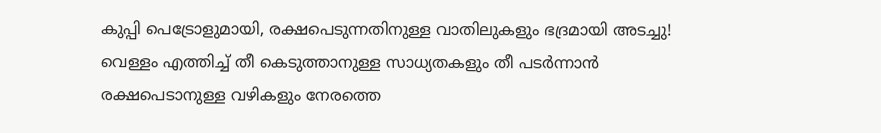കുപ്പി പെട്രോളുമായി, രക്ഷപെടുന്നതിനുള്ള വാതിലുകളും ഭദ്രമായി അടച്ചു! വെള്ളം എത്തിച്ച്‌ തീ കെടുത്താനുള്ള സാധ്യതകളും തീ പടര്‍ന്നാന്‍ രക്ഷപെടാനുള്ള വഴികളും നേരത്തെ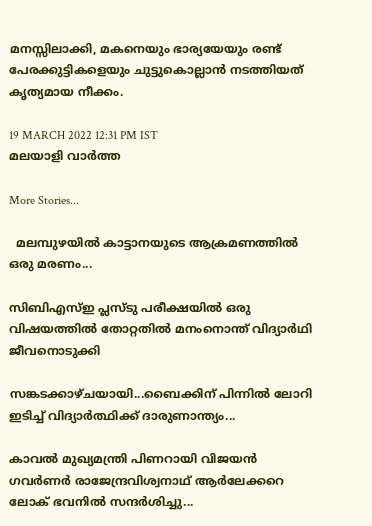മനസ്സിലാക്കി, മകനെയും ഭാര്യയേയും രണ്ട് പേരക്കുട്ടികളെയും ചുട്ടുകൊല്ലാൻ നടത്തിയത് കൃത്യമായ നീക്കം.

19 MARCH 2022 12:31 PM IST
മലയാളി വാര്‍ത്ത

More Stories...

  മലമ്പുഴയിൽ കാട്ടാനയുടെ ആക്രമണത്തിൽ ഒരു മരണം...

സിബിഎസ്ഇ പ്ലസ്ടു പരീക്ഷയിൽ ഒരു വിഷയത്തിൽ തോറ്റതിൽ മനംനൊന്ത് വിദ്യാർഥി ജീവനൊടുക്കി

സങ്കടക്കാഴ്ചയായി...ബൈക്കിന് പിന്നിൽ ലോറി ഇടിച്ച് വിദ്യാർത്ഥിക്ക് ദാരുണാന്ത്യം...

കാവൽ മുഖ്യമന്ത്രി പിണറായി വിജയൻ ഗവർണർ രാജേന്ദ്രവിശ്വനാഥ് ആർലേക്കറെ ലോക് ഭവനിൽ സന്ദർശിച്ചു...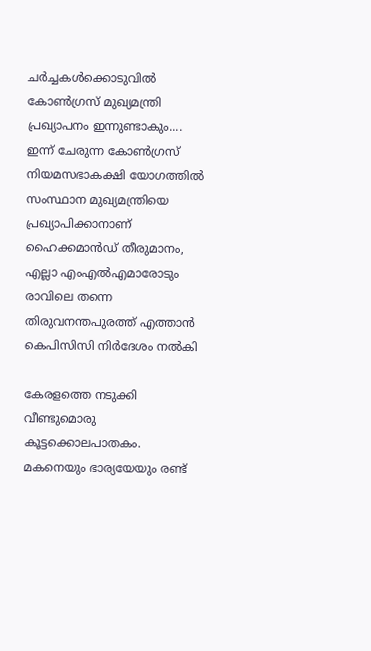ചർച്ചകൾക്കൊടുവിൽ കോൺഗ്രസ് മുഖ്യമന്ത്രി പ്രഖ്യാപനം ഇന്നുണ്ടാകും.... ഇന്ന് ചേരുന്ന കോൺഗ്രസ് നിയമസഭാകക്ഷി യോഗത്തിൽ സംസ്ഥാന മുഖ്യമന്ത്രിയെ പ്രഖ്യാപിക്കാനാണ് ഹൈക്കമാൻഡ് തീരുമാനം, എല്ലാ എംഎൽ‌എമാരോടും രാവിലെ തന്നെ തിരുവനന്തപുരത്ത് എത്താൻ കെപിസിസി നിർദേശം നൽകി

കേരളത്തെ നടുക്കി വീണ്ടുമൊരു കൂട്ടക്കൊലപാതകം. മകനെയും ഭാര്യയേയും രണ്ട്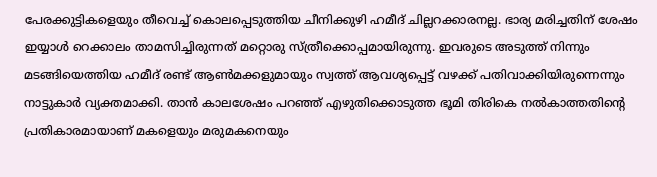പേരക്കുട്ടികളെയും തീവെച്ച്‌ കൊലപ്പെടുത്തിയ ചീനിക്കുഴി ഹമീദ് ചില്ലറക്കാരനല്ല. ഭാര്യ മരിച്ചതിന് ശേഷം ഇയ്യാൾ റെക്കാലം താമസിച്ചിരുന്നത് മറ്റൊരു സ്ത്രീക്കൊപ്പമായിരുന്നു. ഇവരുടെ അടുത്ത് നിന്നും മടങ്ങിയെത്തിയ ഹമീദ് രണ്ട് ആണ്‍മക്കളുമായും സ്വത്ത് ആവശ്യപ്പെട്ട് വഴക്ക് പതിവാക്കിയിരുന്നെന്നും നാട്ടുകാര്‍ വ്യക്തമാക്കി. താന്‍ കാലശേഷം പറഞ്ഞ് എഴുതിക്കൊടുത്ത ഭൂമി തിരികെ നല്‍കാത്തതിന്റെ പ്രതികാരമായാണ് മകളെയും മരുമകനെയും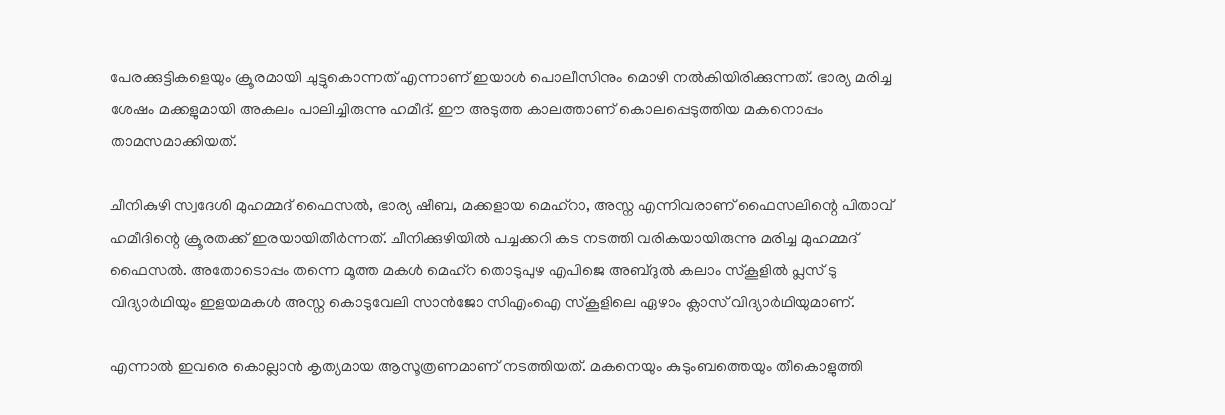പേരക്കുട്ടികളെയും ക്രൂരമായി ചുട്ടുകൊന്നത് എന്നാണ് ഇയാള്‍ പൊലീസിനും മൊഴി നല്‍കിയിരിക്കുന്നത്. ഭാര്യ മരിച്ച ശേഷം മക്കളുമായി അകലം പാലിച്ചിരുന്നു ഹമീദ്. ഈ അടുത്ത കാലത്താണ് കൊലപ്പെടുത്തിയ മകനൊപ്പം താമസമാക്കിയത്.

ചീനികുഴി സ്വദേശി മുഹമ്മദ്‌ ഫൈസല്‍, ഭാര്യ ഷീബ, മക്കളായ മെഹ്റാ, അസ്ന എന്നിവരാണ് ഫൈസലിന്റെ പിതാവ് ഹമീദിന്റെ ക്രൂരതക്ക് ഇരയായിതീർന്നത്. ചീനിക്കുഴിയില്‍ പച്ചക്കറി കട നടത്തി വരികയായിരുന്നു മരിച്ച മുഹമ്മദ് ഫൈസല്‍. അതോടൊപ്പം തന്നെ മൂത്ത മകള്‍ മെഹ്‌റ തൊടുപുഴ എപിജെ അബ്ദുല്‍ കലാം സ്കൂളില്‍ പ്ലസ് ടു വിദ്യാര്‍ഥിയും ഇളയമകള്‍ അസ്ന കൊടുവേലി സാന്‍ജോ സിഎംഐ സ്കൂളിലെ ഏഴാം ക്ലാസ് വിദ്യാര്‍ഥിയുമാണ്.

എന്നാൽ ഇവരെ കൊല്ലാൻ കൃത്യമായ ആസൂത്രണമാണ് നടത്തിയത്. മകനെയും കുടുംബത്തെയും തീകൊളുത്തി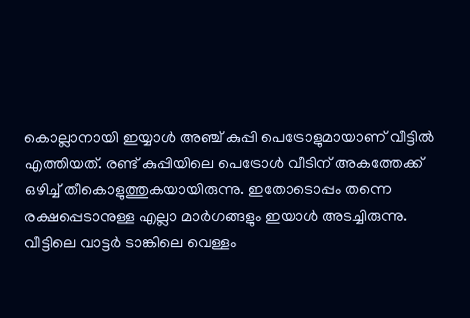കൊല്ലാനായി ഇയ്യാൾ അഞ്ച് കുപ്പി പെട്രോളുമായാണ് വീട്ടിൽ എത്തിയത്. രണ്ട് കുപ്പിയിലെ പെട്രോള്‍ വീടിന് അകത്തേക്ക് ഒഴിച്ച്‌ തീകൊളുത്തുകയായിരുന്നു. ഇതോടൊപ്പം തന്നെ രക്ഷപ്പെടാനുള്ള എല്ലാ മാര്‍ഗങ്ങളും ഇയാള്‍ അടച്ചിരുന്നു. വീട്ടിലെ വാട്ടര്‍ ടാങ്കിലെ വെള്ളം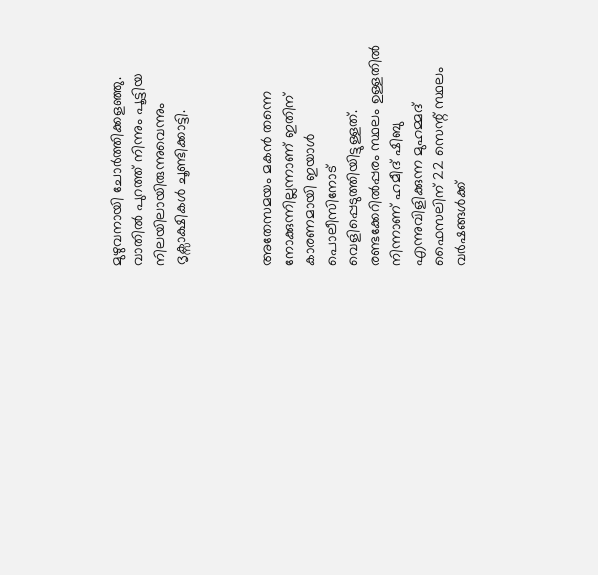മുഴുവനായി ചോര്‍ത്തിക്കളഞ്ഞു. വാതില്‍ പുറത്ത് നിന്നും പൂട്ടിയ നിലയിലായിരുന്നുവെന്നും ദൃക്സാക്ഷികള്‍ ചൂണ്ടിക്കാട്ടി.



അതേസമയം മകന്‍ തന്നെ നോക്കുന്നില്ലന്നാണ് ഇതിന് കാരണമായി ഇയാള്‍ പൊലീസിനോട് വെളിപ്പെടുത്തിയിട്ടുള്ളത്. രണ്ടക്കേറില്‍പ്പരം സ്ഥലം ഉള്ളതില്‍ നിന്നാണ് ഹമീദ് ഷിബു എന്നുവിളിക്കുന്ന മുഹമ്മദ് ഫൈസലിന് 22 സെന്റ് സ്ഥലം വര്‍ഷങ്ങള്‍ക്ക്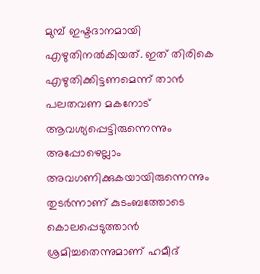മുമ്പ് ഇഷ്ടദാനമായി എഴുതിനൽകിയത്. ഇത് തിരികെ എഴുതിക്കിട്ടണമെന്ന് താന്‍ പലതവണ മകനോട് ആവശ്യപ്പെട്ടിരുന്നെന്നും അപ്പോഴെല്ലാം അവഗണിക്കുകയായിരുന്നെന്നും തുടര്‍ന്നാണ് കുടംബത്തോടെ കൊലപ്പെടുത്താന്‍ ശ്രമിച്ചതെന്നുമാണ് ഹമീദ്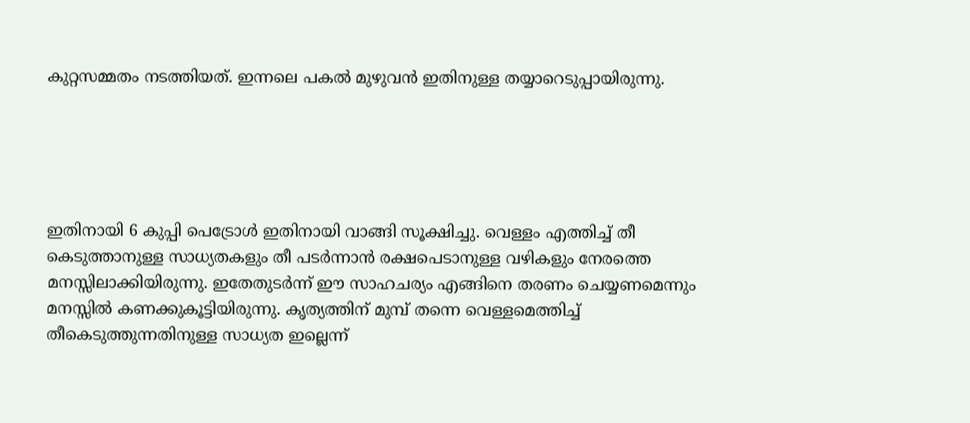കുറ്റസമ്മതം നടത്തിയത്. ഇന്നലെ പകല്‍ മുഴുവന്‍ ഇതിനുള്ള തയ്യാറെടുപ്പായിരുന്നു.





ഇതിനായി 6 കുപ്പി പെട്രോള്‍ ഇതിനായി വാങ്ങി സൂക്ഷിച്ചു. വെള്ളം എത്തിച്ച്‌ തീ കെടുത്താനുള്ള സാധ്യതകളും തീ പടര്‍ന്നാന്‍ രക്ഷപെടാനുള്ള വഴികളും നേരത്തെ മനസ്സിലാക്കിയിരുന്നു. ഇതേതുടര്‍ന്ന് ഈ സാഹചര്യം എങ്ങിനെ തരണം ചെയ്യണമെന്നും മനസ്സില്‍ കണക്കുകൂട്ടിയിരുന്നു. കൃത്യത്തിന് മുമ്പ് തന്നെ വെള്ളമെത്തിച്ച്‌ തീകെടുത്തുന്നതിനുള്ള സാധ്യത ഇല്ലെന്ന്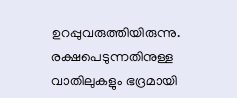ഉറപ്പുവരുത്തിയിരുന്നു. രക്ഷപെടുന്നതിനുള്ള വാതിലുകളും ഭദ്രമായി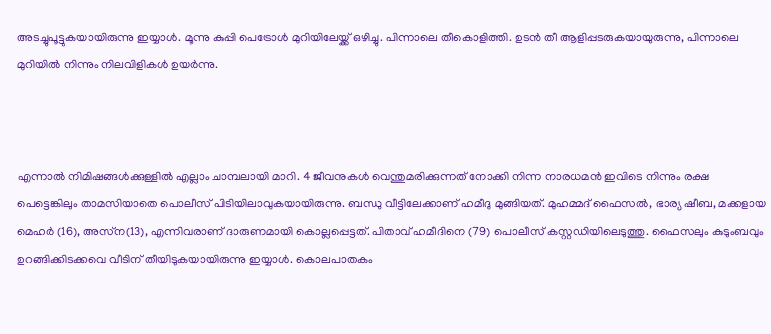അടച്ചുപൂട്ടുകയായിരുന്നു ഇയ്യാൾ. മൂന്നു കുപ്പി പെട്രോള്‍ മുറിയിലേയ്ക്ക് ഒഴിച്ചു. പിന്നാലെ തീകൊളിത്തി. ഉടന്‍ തീ ആളിപ്പടരുകയായുരുന്നു, പിന്നാലെ മുറിയില്‍ നിന്നും നിലവിളികള്‍ ഉയര്‍ന്നു.



എന്നാൽ നിമിഷങ്ങള്‍ക്കുള്ളില്‍ എല്ലാം ചാമ്പലായി മാറി. 4 ജീവനുകള്‍ വെന്തുമരിക്കുന്നത് നോക്കി നിന്ന നാരധമന്‍ ഇവിടെ നിന്നും രക്ഷ പെട്ടെങ്കിലും താമസിയാതെ പൊലീസ് പിടിയിലാവുകയായിരുന്നു. ബന്ധു വീട്ടിലേക്കാണ് ഹമീദു മുങ്ങിയത്. മുഹമ്മദ് ഫൈസല്‍, ഭാര്യ ഷീബ, മക്കളായ മെഹര്‍ (16), അസ്‌ന(13), എന്നിവരാണ് ദാരുണമായി കൊല്ലപ്പെട്ടത്. പിതാവ് ഹമീദിനെ (79) പൊലീസ് കസ്റ്റഡിയിലെടുത്തു. ഫൈസലും കുടുംബവും ഉറങ്ങിക്കിടക്കവെ വീടിന് തീയിടുകയായിരുന്നു ഇയ്യാൾ. കൊലപാതകം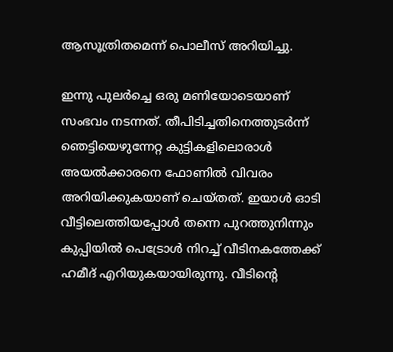ആസൂത്രിതമെന്ന് പൊലീസ് അറിയിച്ചു.

ഇന്നു പുലര്‍ച്ചെ ഒരു മണിയോടെയാണ് സംഭവം നടന്നത്. തീപിടിച്ചതിനെത്തുടര്‍ന്ന് ഞെട്ടിയെഴുന്നേറ്റ കുട്ടികളിലൊരാള്‍ അയല്‍ക്കാരനെ ഫോണില്‍ വിവരം അറിയിക്കുകയാണ് ചെയ്തത്. ഇയാള്‍ ഓടി വീട്ടിലെത്തിയപ്പോള്‍ തന്നെ പുറത്തുനിന്നും കുപ്പിയില്‍ പെട്രോള്‍ നിറച്ച്‌ വീടിനകത്തേക്ക് ഹമീദ് എറിയുകയായിരുന്നു. വീടിന്റെ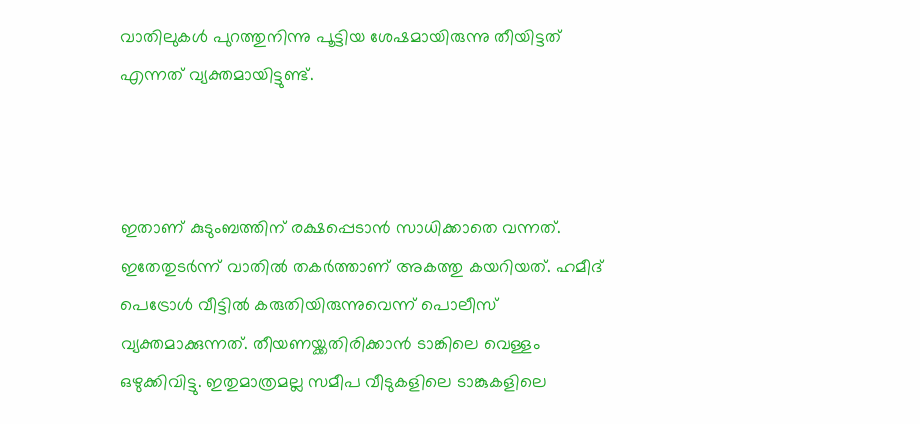വാതിലുകള്‍ പുറത്തുനിന്നു പൂട്ടിയ ശേഷമായിരുന്നു തീയിട്ടത് എന്നത് വ്യക്തമായിട്ടുണ്ട്.



ഇതാണ് കുടുംബത്തിന് രക്ഷപ്പെടാന്‍ സാധിക്കാതെ വന്നത്. ഇതേതുടര്‍ന്ന് വാതില്‍ തകര്‍ത്താണ് അകത്തു കയറിയത്. ഹമീദ് പെട്രോള്‍ വീട്ടില്‍ കരുതിയിരുന്നുവെന്ന് പൊലീസ് വ്യക്തമാക്കുന്നത്. തീയണയ്ക്കതിരിക്കാന്‍ ടാങ്കിലെ വെള്ളം ഒഴുക്കിവിട്ടു. ഇതുമാത്രമല്ല സമീപ വീടുകളിലെ ടാങ്കുകളിലെ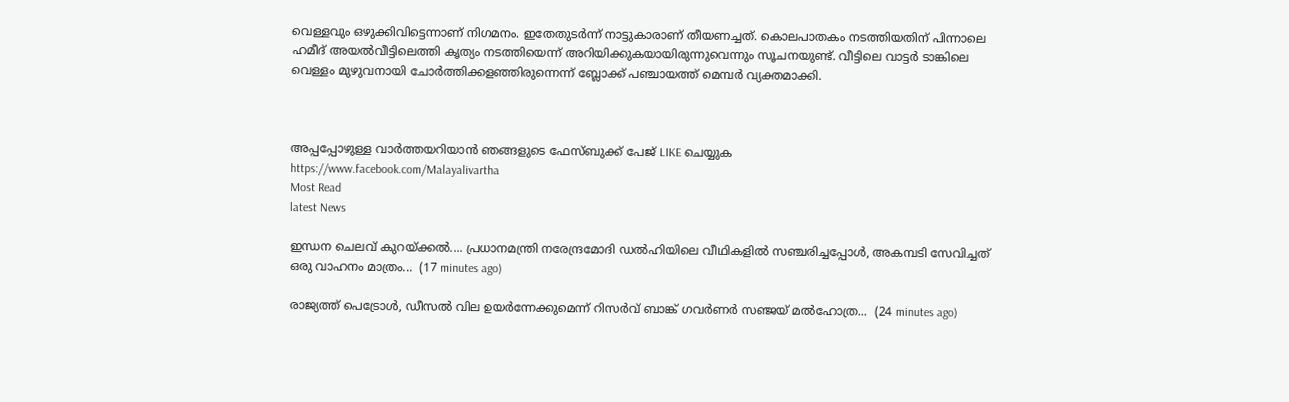വെള്ളവും ഒഴുക്കിവിട്ടെന്നാണ് നിഗമനം. ഇതേതുടര്‍ന്ന് നാട്ടുകാരാണ് തീയണച്ചത്. കൊലപാതകം നടത്തിയതിന് പിന്നാലെ ഹമീദ് അയല്‍വീട്ടിലെത്തി കൃത്യം നടത്തിയെന്ന് അറിയിക്കുകയായിരുന്നുവെന്നും സൂചനയുണ്ട്. വീട്ടിലെ വാട്ടര്‍ ടാങ്കിലെ വെള്ളം മുഴുവനായി ചോര്‍ത്തിക്കളഞ്ഞിരുന്നെന്ന് ബ്ലോക്ക് പഞ്ചായത്ത് മെമ്പർ വ്യക്തമാക്കി.



അപ്പപ്പോഴുള്ള വാര്‍ത്തയറിയാന്‍ ഞങ്ങളുടെ ഫേസ്‌ബുക്ക്‌ പേജ് LIKE ചെയ്യുക
https://www.facebook.com/Malayalivartha
Most Read
latest News

ഇന്ധന ചെലവ് കുറയ്ക്കൽ.... പ്രധാനമന്ത്രി നരേന്ദ്രമോദി ഡൽഹിയിലെ വീഥികളിൽ സഞ്ചരിച്ചപ്പോൾ, അകമ്പടി സേവിച്ചത് ഒരു വാഹനം മാത്രം...  (17 minutes ago)

രാജ്യത്ത് പെട്രോൾ, ഡീസൽ വില ഉയർന്നേക്കുമെന്ന് റിസർവ് ബാങ്ക് ഗവർണർ സഞ്ജയ് മൽഹോത്ര...  (24 minutes ago)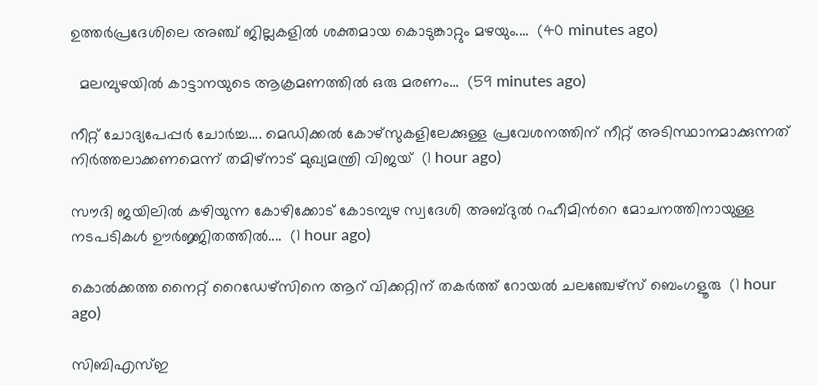ഉത്തർപ്രദേശിലെ അഞ്ച് ജില്ലകളിൽ ശക്തമായ കൊടുങ്കാറ്റും മഴയും....  (40 minutes ago)

  മലമ്പുഴയിൽ കാട്ടാനയുടെ ആക്രമണത്തിൽ ഒരു മരണം...  (59 minutes ago)

നീറ്റ് ചോദ്യപേപ്പർ ചോർച്ച.... മെഡിക്കൽ കോഴ്‌സുകളിലേക്കുള്ള പ്രവേശനത്തിന് നീറ്റ് അടിസ്ഥാനമാക്കുന്നത് നിർത്തലാക്കണമെന്ന് തമിഴ്‌നാട് മുഖ്യമന്ത്രി വിജയ്  (1 hour ago)

സൗദി ജയിലിൽ കഴിയുന്ന കോഴിക്കോട് കോടമ്പുഴ സ്വദേശി അബ്ദുൽ റഹീമിന്‍റെ മോചനത്തിനായുള്ള നടപടികൾ ഊർജ്ജിതത്തിൽ....  (1 hour ago)

കൊല്‍ക്കത്ത നൈറ്റ് റൈഡേഴ്സിനെ ആറ് വിക്കറ്റിന് തകര്‍ത്ത് റോയല്‍ ചലഞ്ചേഴ്സ് ബെംഗളൂരു  (1 hour ago)

സിബിഎസ്ഇ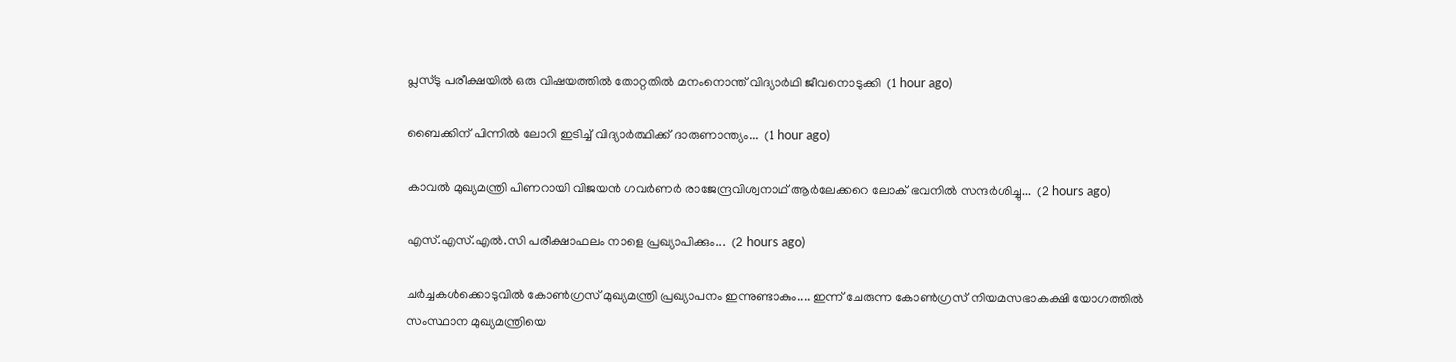പ്ലസ്ടു പരീക്ഷയിൽ ഒരു വിഷയത്തിൽ തോറ്റതിൽ മനംനൊന്ത് വിദ്യാർഥി ജീവനൊടുക്കി  (1 hour ago)

ബൈക്കിന് പിന്നിൽ ലോറി ഇടിച്ച് വിദ്യാർത്ഥിക്ക് ദാരുണാന്ത്യം...  (1 hour ago)

കാവൽ മുഖ്യമന്ത്രി പിണറായി വിജയൻ ഗവർണർ രാജേന്ദ്രവിശ്വനാഥ് ആർലേക്കറെ ലോക് ഭവനിൽ സന്ദർശിച്ചു...  (2 hours ago)

എസ്.എസ്.എൽ.സി പരീക്ഷാഫലം നാളെ പ്രഖ്യാപിക്കും...  (2 hours ago)

ചർച്ചകൾക്കൊടുവിൽ കോൺഗ്രസ് മുഖ്യമന്ത്രി പ്രഖ്യാപനം ഇന്നുണ്ടാകും.... ഇന്ന് ചേരുന്ന കോൺഗ്രസ് നിയമസഭാകക്ഷി യോഗത്തിൽ സംസ്ഥാന മുഖ്യമന്ത്രിയെ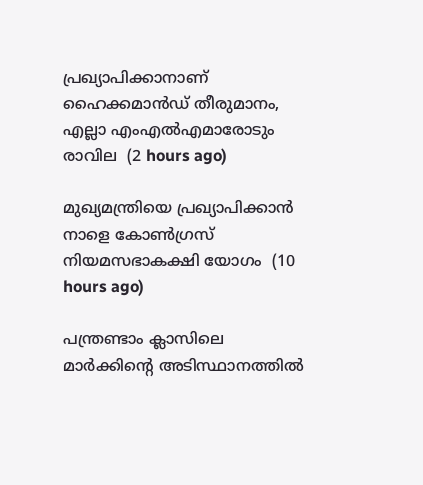പ്രഖ്യാപിക്കാനാണ് ഹൈക്കമാൻഡ് തീരുമാനം, എല്ലാ എംഎൽ‌എമാരോടും രാവില  (2 hours ago)

മുഖ്യമന്ത്രിയെ പ്രഖ്യാപിക്കാന്‍ നാളെ കോണ്‍ഗ്രസ് നിയമസഭാകക്ഷി യോഗം  (10 hours ago)

പന്ത്രണ്ടാം ക്ലാസിലെ മാര്‍ക്കിന്റെ അടിസ്ഥാനത്തില്‍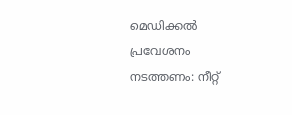മെഡിക്കല്‍ പ്രവേശനം നടത്തണം: നീറ്റ്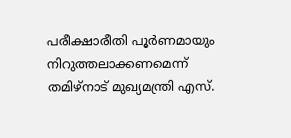പരീക്ഷാരീതി പൂര്‍ണമായും നിറുത്തലാക്കണമെന്ന് തമിഴ്‌നാട് മുഖ്യമന്ത്രി എസ്.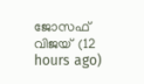ജോസഫ് വിജയ്  (12 hours ago)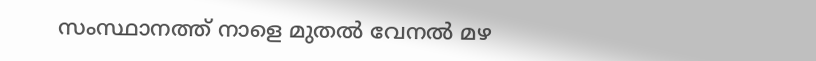സംസ്ഥാനത്ത് നാളെ മുതൽ വേനൽ മഴ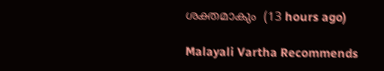ശക്തമാകും  (13 hours ago)

Malayali Vartha Recommends